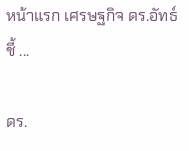หน้าแรก เศรษฐกิจ ดร.อัทธ์ ชี้ ...

ดร.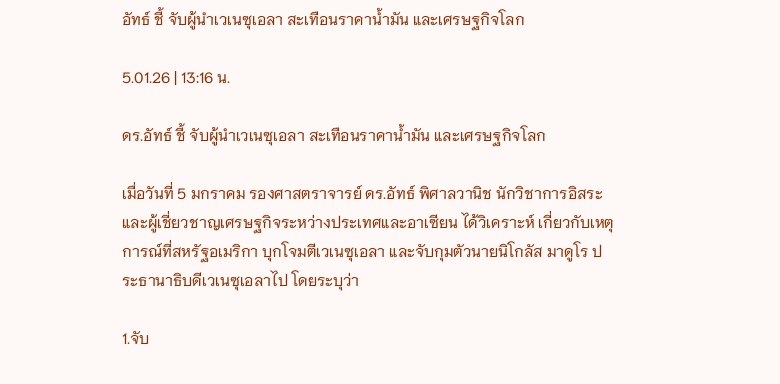อัทธ์ ชี้ จับผู้นำเวเนซุเอลา สะเทือนราคาน้ำมัน และเศรษฐกิจโลก

5.01.26 | 13:16 น.

ดร.อัทธ์ ชี้ จับผู้นำเวเนซุเอลา สะเทือนราคาน้ำมัน และเศรษฐกิจโลก

เมื่อวันที่ 5 มกราคม รองศาสตราจารย์ ดร.อัทธ์ พิศาลวานิช นักวิชาการอิสระและผู้เชี่ยวชาญเศรษฐกิจระหว่างประเทศและอาเซียน ได้วิเคราะห์ เกี่ยวกับเหตุการณ์ที่สหรัฐอเมริกา บุกโจมตีเวเนซุเอลา และจับกุมตัวนายนิโกลัส มาดูโร ประธานาธิบดีเวเนซุเอลาไป โดยระบุว่า

1.จับ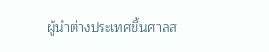ผู้นำต่างประเทศขึ้นศาลส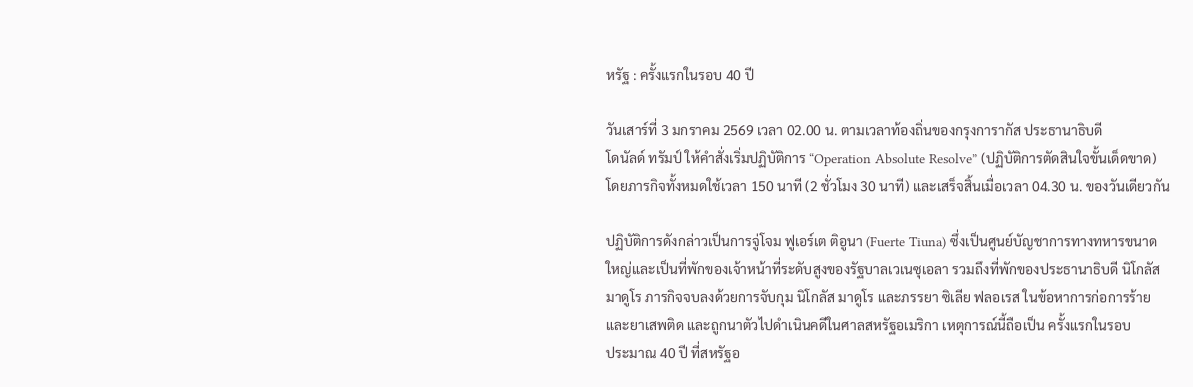หรัฐ : ครั้งแรกในรอบ 40 ปี

วันเสาร์ที่ 3 มกราคม 2569 เวลา 02.00 น. ตามเวลาท้องถิ่นของกรุงการากัส ประธานาธิบดี
โดนัลด์ ทรัมป์ ให้คำสั่งเริ่มปฏิบัติการ “Operation Absolute Resolve” (ปฏิบัติการตัดสินใจขั้นเด็ดขาด)
โดยภารกิจทั้งหมดใช้เวลา 150 นาที (2 ชั่วโมง 30 นาที) และเสร็จสิ้นเมื่อเวลา 04.30 น. ของวันเดียวกัน

ปฏิบัติการดังกล่าวเป็นการจู่โจม ฟูเอร์เต ติอูนา (Fuerte Tiuna) ซึ่งเป็นศูนย์บัญชาการทางทหารขนาด
ใหญ่และเป็นที่พักของเจ้าหน้าที่ระดับสูงของรัฐบาลเวเนซุเอลา รวมถึงที่พักของประธานาธิบดี นิโกลัส
มาดูโร ภารกิจจบลงด้วยการจับกุม นิโกลัส มาดูโร และภรรยา ซิเลีย ฟลอเรส ในข้อหาการก่อการร้าย
และยาเสพติด และถูกนาตัวไปดำเนินคดีในศาลสหรัฐอเมริกา เหตุการณ์นี้ถือเป็น ครั้งแรกในรอบ
ประมาณ 40 ปี ที่สหรัฐอ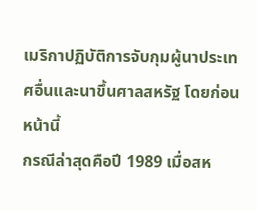เมริกาปฏิบัติการจับกุมผู้นาประเทศอื่นและนาขึ้นศาลสหรัฐ โดยก่อนหน้านี้
กรณีล่าสุดคือปี 1989 เมื่อสห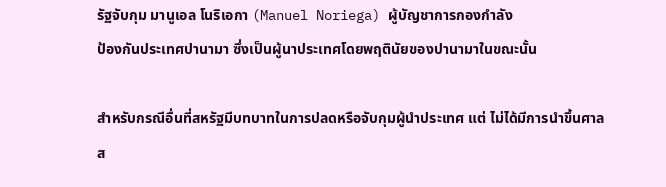รัฐจับกุม มานูเอล โนริเอกา (Manuel Noriega) ผู้บัญชาการกองกำลัง
ป้องกันประเทศปานามา ซึ่งเป็นผู้นาประเทศโดยพฤตินัยของปานามาในขณะนั้น

สำหรับกรณีอื่นที่สหรัฐมีบทบาทในการปลดหรือจับกุมผู้นำประเทศ แต่ ไม่ได้มีการนำขึ้นศาล
ส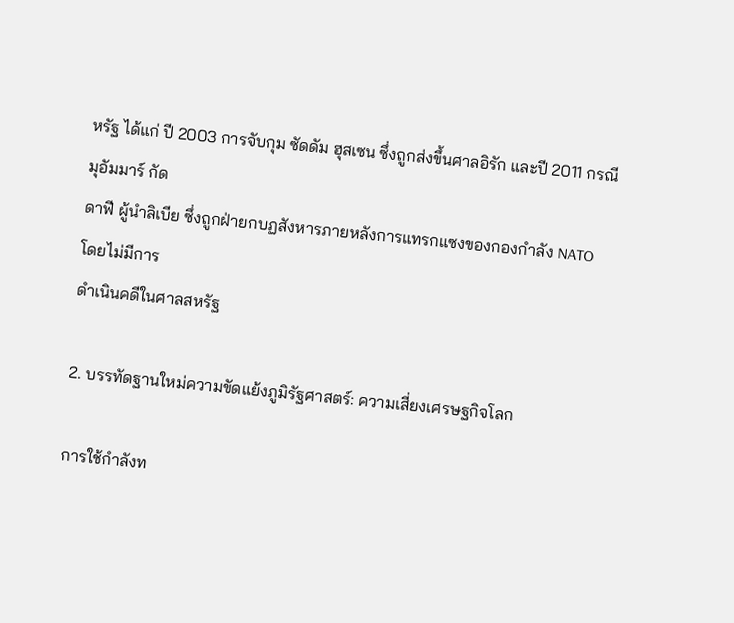หรัฐ ได้แก่ ปี 2003 การจับกุม ซัดดัม ฮุสเซน ซึ่งถูกส่งขึ้นศาลอิรัก และปี 2011 กรณี มุอัมมาร์ กัด
ดาฟี ผู้นำลิเบีย ซึ่งถูกฝ่ายกบฏสังหารภายหลังการแทรกแซงของกองกำลัง NATO โดยไม่มีการ
ดำเนินคดีในศาลสหรัฐ

2. บรรทัดฐานใหม่ความขัดแย้งภูมิรัฐศาสตร์: ความเสี่ยงเศรษฐกิจโลก

การใช้กำลังท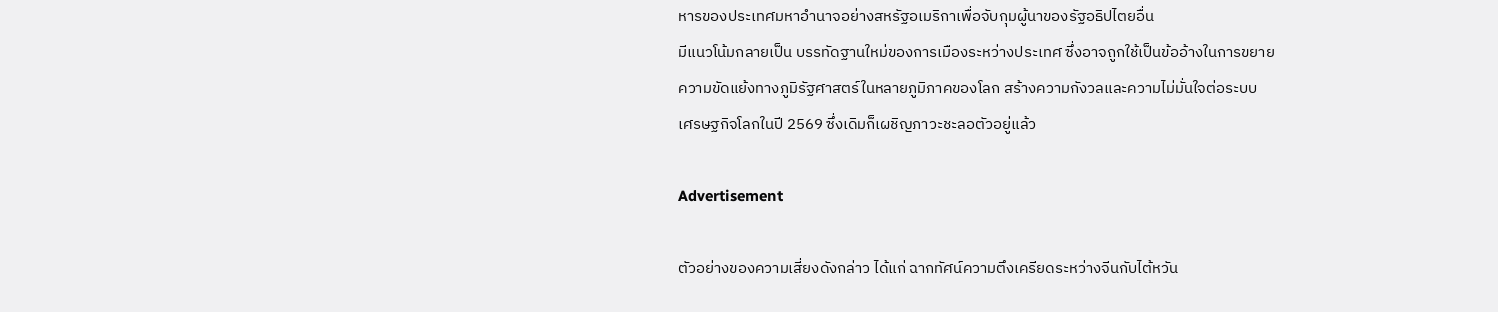หารของประเทศมหาอำนาจอย่างสหรัฐอเมริกาเพื่อจับกุมผู้นาของรัฐอธิปไตยอื่น
มีแนวโน้มกลายเป็น บรรทัดฐานใหม่ของการเมืองระหว่างประเทศ ซึ่งอาจถูกใช้เป็นข้ออ้างในการขยาย
ความขัดแย้งทางภูมิรัฐศาสตร์ในหลายภูมิภาคของโลก สร้างความกังวลและความไม่มั่นใจต่อระบบ
เศรษฐกิจโลกในปี 2569 ซึ่งเดิมก็เผชิญภาวะชะลอตัวอยู่แล้ว

Advertisement

ตัวอย่างของความเสี่ยงดังกล่าว ได้แก่ ฉากทัศน์ความตึงเครียดระหว่างจีนกับไต้หวัน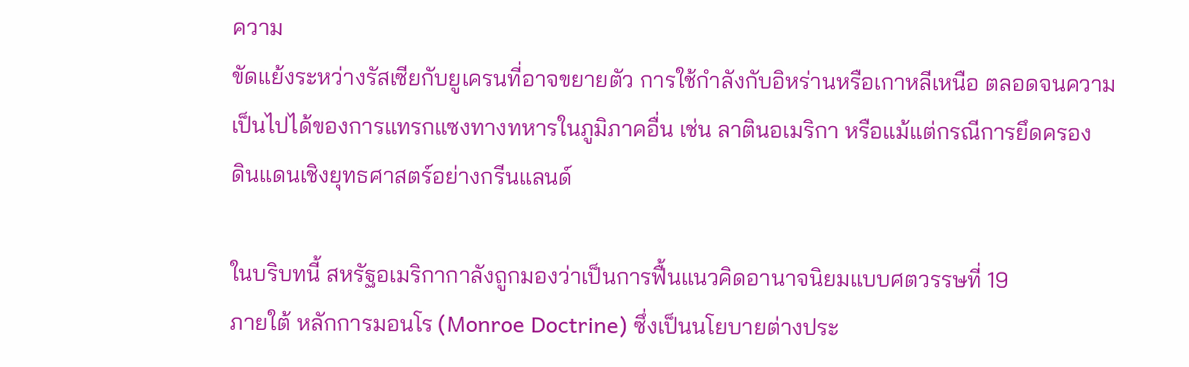ความ
ขัดแย้งระหว่างรัสเซียกับยูเครนที่อาจขยายตัว การใช้กำลังกับอิหร่านหรือเกาหลีเหนือ ตลอดจนความ
เป็นไปได้ของการแทรกแซงทางทหารในภูมิภาคอื่น เช่น ลาตินอเมริกา หรือแม้แต่กรณีการยึดครอง
ดินแดนเชิงยุทธศาสตร์อย่างกรีนแลนด์

ในบริบทนี้ สหรัฐอเมริกากาลังถูกมองว่าเป็นการฟื้นแนวคิดอานาจนิยมแบบศตวรรษที่ 19
ภายใต้ หลักการมอนโร (Monroe Doctrine) ซึ่งเป็นนโยบายต่างประ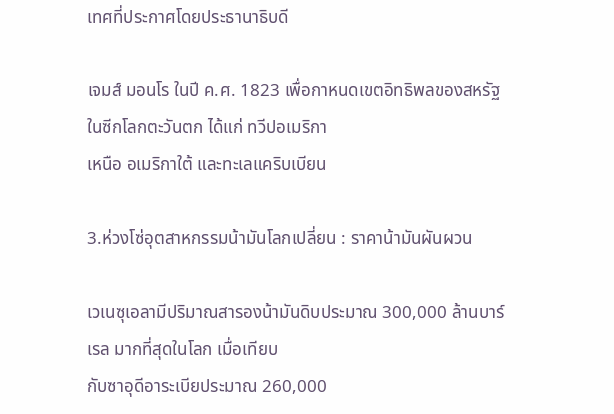เทศที่ประกาศโดยประธานาธิบดี

เจมส์ มอนโร ในปี ค.ศ. 1823 เพื่อกาหนดเขตอิทธิพลของสหรัฐในซีกโลกตะวันตก ได้แก่ ทวีปอเมริกา
เหนือ อเมริกาใต้ และทะเลแคริบเบียน

3.ห่วงโซ่อุตสาหกรรมน้ามันโลกเปลี่ยน : ราคาน้ามันผันผวน

เวเนซุเอลามีปริมาณสารองน้ามันดิบประมาณ 300,000 ล้านบาร์เรล มากที่สุดในโลก เมื่อเทียบ
กับซาอุดีอาระเบียประมาณ 260,000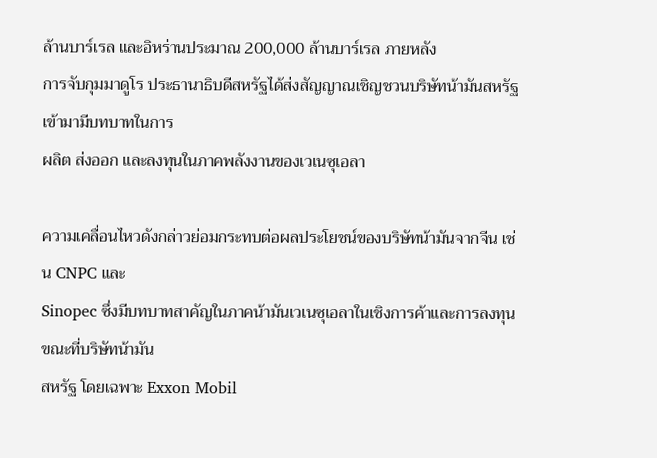ล้านบาร์เรล และอิหร่านประมาณ 200,000 ล้านบาร์เรล ภายหลัง
การจับกุมมาดูโร ประธานาธิบดีสหรัฐได้ส่งสัญญาณเชิญชวนบริษัทน้ามันสหรัฐเข้ามามีบทบาทในการ
ผลิต ส่งออก และลงทุนในภาคพลังงานของเวเนซุเอลา

ความเคลื่อนไหวดังกล่าวย่อมกระทบต่อผลประโยชน์ของบริษัทน้ามันจากจีน เช่น CNPC และ
Sinopec ซึ่งมีบทบาทสาคัญในภาคน้ามันเวเนซุเอลาในเชิงการค้าและการลงทุน ขณะที่บริษัทน้ามัน
สหรัฐ โดยเฉพาะ Exxon Mobil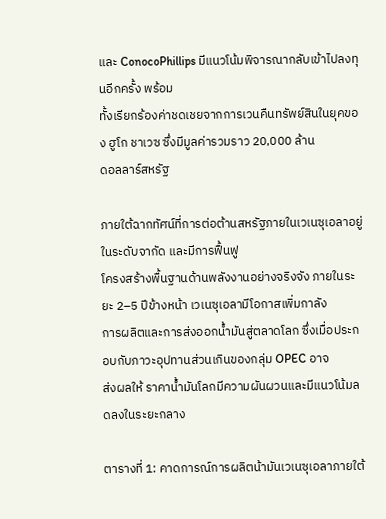และ ConocoPhillips มีแนวโน้มพิจารณากลับเข้าไปลงทุนอีกครั้ง พร้อม
ทั้งเรียกร้องค่าชดเชยจากการเวนคืนทรัพย์สินในยุคของ ฮูโก ชาเวซ ซึ่งมีมูลค่ารวมราว 20,000 ล้าน
ดอลลาร์สหรัฐ

ภายใต้ฉากทัศน์ที่การต่อต้านสหรัฐภายในเวเนซุเอลาอยู่ในระดับจากัด และมีการฟื้นฟู
โครงสร้างพื้นฐานด้านพลังงานอย่างจริงจัง ภายในระยะ 2–5 ปีข้างหน้า เวเนซุเอลามีโอกาสเพิ่มกาลัง
การผลิตและการส่งออกน้ำมันสู่ตลาดโลก ซึ่งเมื่อประกอบกับภาวะอุปทานส่วนเกินของกลุ่ม OPEC อาจ
ส่งผลให้ ราคาน้ำมันโลกมีความผันผวนและมีแนวโน้มลดลงในระยะกลาง

ตารางที่ 1: คาดการณ์การผลิตน้ามันเวเนซุเอลาภายใต้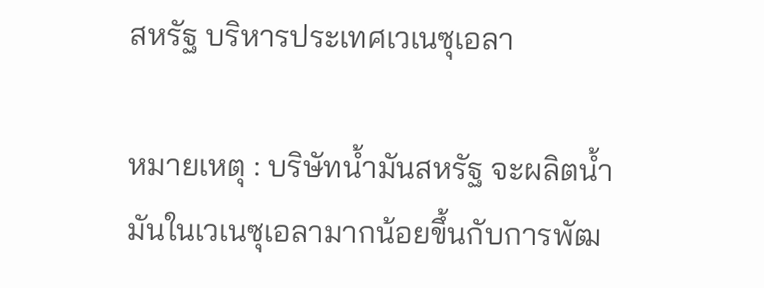สหรัฐ บริหารประเทศเวเนซุเอลา

หมายเหตุ : บริษัทน้ำมันสหรัฐ จะผลิตน้ำมันในเวเนซุเอลามากน้อยขึ้นกับการพัฒ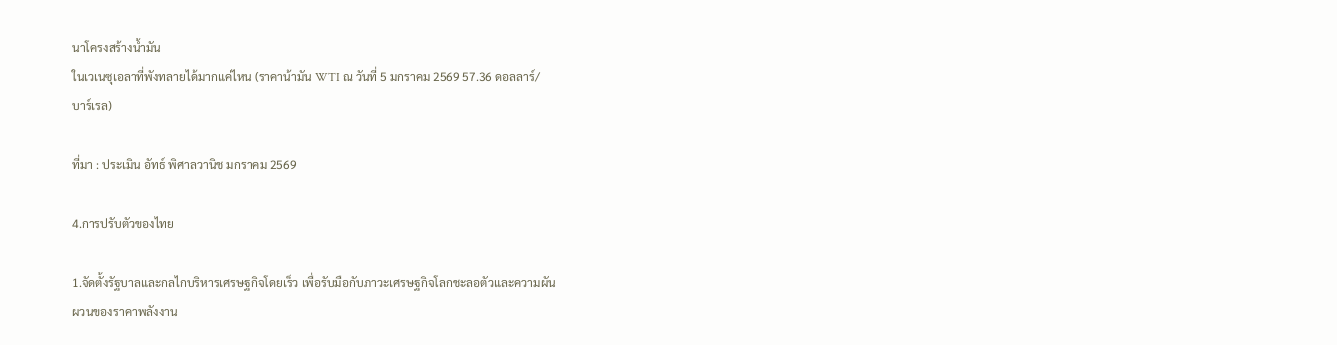นาโครงสร้างน้ำมัน
ในเวเนซุเอลาที่พังทลายได้มากแค่ไหน (ราคาน้ามัน WTI ณ วันที่ 5 มกราคม 2569 57.36 ดอลลาร์/
บาร์เรล)

ที่มา : ประเมิน อัทธ์ พิศาลวานิช มกราคม 2569

4.การปรับตัวของไทย

1.จัดตั้งรัฐบาลและกลไกบริหารเศรษฐกิจโดยเร็ว เพื่อรับมือกับภาวะเศรษฐกิจโลกชะลอตัวและความผัน
ผวนของราคาพลังงาน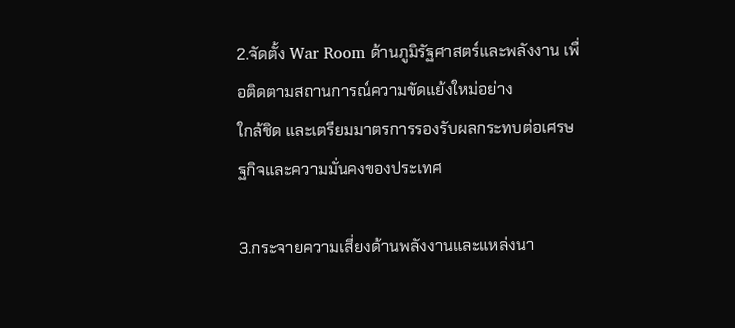2.จัดตั้ง War Room ด้านภูมิรัฐศาสตร์และพลังงาน เพื่อติดตามสถานการณ์ความขัดแย้งใหม่อย่าง
ใกล้ชิด และเตรียมมาตรการรองรับผลกระทบต่อเศรษฐกิจและความมั่นคงของประเทศ

3.กระจายความเสี่ยงด้านพลังงานและแหล่งนา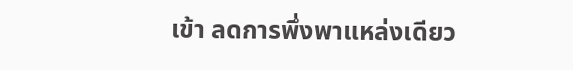เข้า ลดการพึ่งพาแหล่งเดียว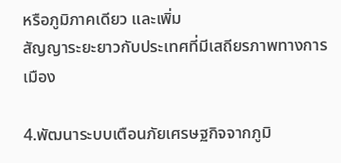หรือภูมิภาคเดียว และเพิ่ม
สัญญาระยะยาวกับประเทศที่มีเสถียรภาพทางการเมือง

4.พัฒนาระบบเตือนภัยเศรษฐกิจจากภูมิ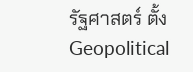รัฐศาสตร์ ตั้ง Geopolitical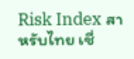Risk Index สาหรับไทย เชื่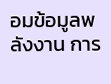อมข้อมูลพลังงาน การ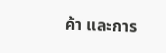ค้า และการ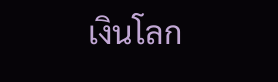เงินโลก